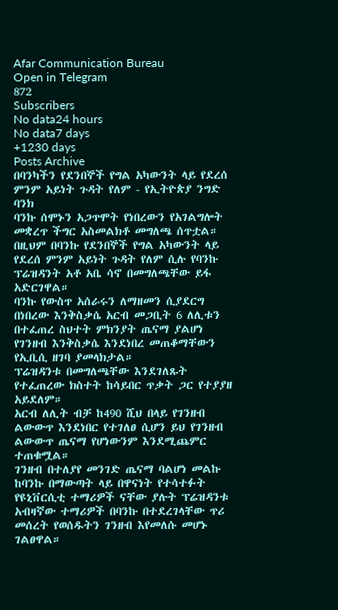Afar Communication Bureau
Open in Telegram
872
Subscribers
No data24 hours
No data7 days
+1230 days
Posts Archive
በባንካችን የደንበኞች የግል አካውንት ላይ የደረሰ ምንም አይነት ጉዳት የለም - የኢትዮጵያ ንግድ ባንክ
ባንኩ ሰሞኑን አጋጥሞት የነበረውን የአገልግሎት መቋረጥ ችግር አስመልክቶ መግለጫ ሰጥቷል።
በዚህም በባንኩ የደንበኞች የግል አካውንት ላይ የደረሰ ምንም አይነት ጉዳት የለም ሲሉ የባንኩ ፕሬዝዳንት አቶ አቤ ሳኖ በመግለጫቸው ይፋ አድርገዋል።
ባንኩ የውስጥ አሰራሩን ለማዘመን ሲያደርግ በነበረው እንቅስቃሴ አርብ መጋቢት 6 ለሊቱን በተፈጠረ ስህተት ምክንያት ጤናማ ያልሆነ የገንዘብ እንቅስቃሴ እንደነበረ መጠቆማቸውን የኢቢሲ ዘገባ ያመላክታል።
ፕሬዝዳንቱ በመግለጫቸው እንደገለጹት የተፈጠረው ክስተት ከሳይበር ጥቃት ጋር የተያያዘ አይደለም።
አርብ ለሊት ብቻ ከ490 ሺህ በላይ የገንዘብ ልውውጥ እንደነበር የተገለፀ ሲሆን ይህ የገንዘብ ልውውጥ ጤናማ የሆነውንም እንደሚጨምር ተጠቁሟል።
ገንዘብ በተለያየ መንገድ ጤናማ ባልሆነ መልኩ ከባንኩ በማውጣት ላይ በዋናነት የተሳተፉት የዩኒቨርሲቲ ተማሪዎች ናቸው ያሉት ፕሬዝዳንቱ አብዛኛው ተማሪዎች በባንኩ በተደረገላቸው ጥሪ መሰረት የወሰዱትን ገንዘብ እየመለሱ መሆኑ ገልፀዋል።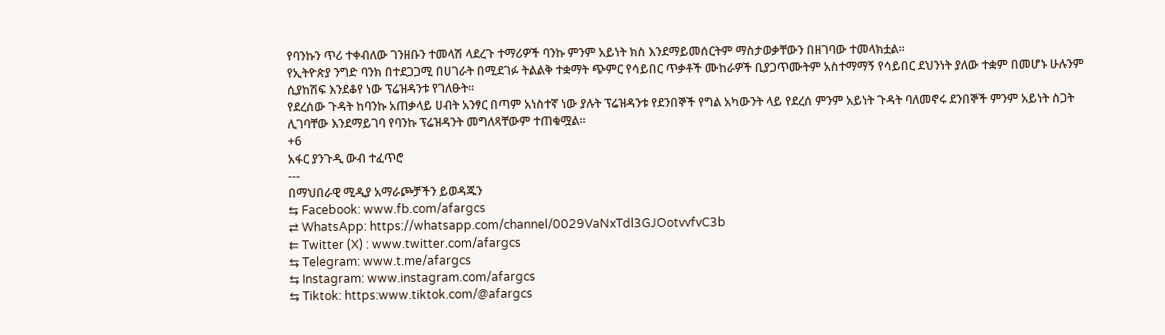የባንኩን ጥሪ ተቀብለው ገንዘቡን ተመላሽ ላደረጉ ተማሪዎች ባንኩ ምንም አይነት ክስ እንደማይመሰርትም ማስታወቃቸውን በዘገባው ተመላክቷል።
የኢትዮጵያ ንግድ ባንክ በተደጋጋሚ በሀገራት በሚደገፉ ትልልቅ ተቋማት ጭምር የሳይበር ጥቃቶች ሙከራዎች ቢያጋጥሙትም አስተማማኝ የሳይበር ደህንነት ያለው ተቋም በመሆኑ ሁሉንም ሲያከሽፍ እንደቆየ ነው ፕሬዝዳንቱ የገለፁት።
የደረሰው ጉዳት ከባንኩ አጠቃላይ ሀብት አንፃር በጣም አነስተኛ ነው ያሉት ፕሬዝዳንቱ የደንበኞች የግል አካውንት ላይ የደረሰ ምንም አይነት ጉዳት ባለመኖሩ ደንበኞች ምንም አይነት ስጋት ሊገባቸው እንደማይገባ የባንኩ ፕሬዝዳንት መግለጻቸውም ተጠቁሟል።
+6
አፋር ያንጉዲ ውብ ተፈጥሮ
---
በማህበራዊ ሚዲያ አማራጮቻችን ይወዳጁን
⇆ Facebook: www.fb.com/afargcs
⇄ WhatsApp: https://whatsapp.com/channel/0029VaNxTdl3GJOotvvfvC3b
⇇ Twitter (X) : www.twitter.com/afargcs
⇆ Telegram: www.t.me/afargcs
⇆ Instagram: www.instagram.com/afargcs
⇆ Tiktok: https:www.tiktok.com/@afargcs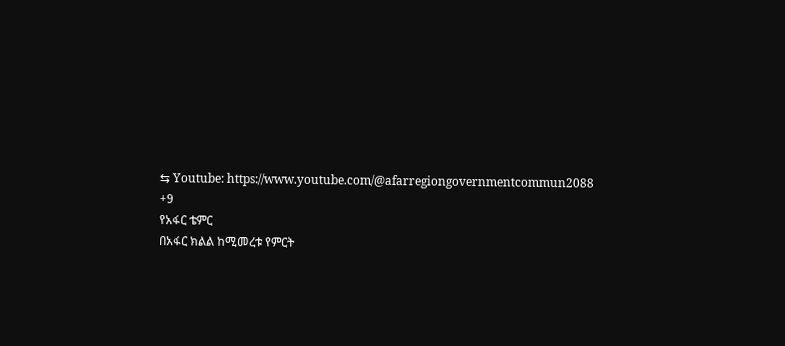⇆ Youtube: https://www.youtube.com/@afarregiongovernmentcommun2088
+9
የአፋር ቴምር
በአፋር ክልል ከሚመረቱ የምርት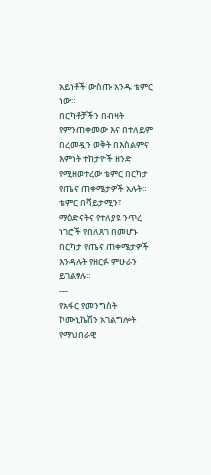አይነቶች ውስጡ አንዱ ቴምር ነው።
በርካቶቻችን በብዛት የምንጠቀመው እና በተለይም በረመዷን ወቅት በእስልምና እምነት ተከታዮች ዘንድ የሚዘወተረው ቴምር በርካታ የጤና ጠቀሜታዎች አሉት።
ቴምር በቫይታሚን፣ ማዕድናትና የተለያዩ ንጥረ ነገሮች የበለጸገ በመሆኑ በርካታ የጤና ጠቀሜታዎች እንዳሉት የዘርፉ ምሁራን ይገልፃሉ።
---
የአፋር የመንግስት ኮሙኒኬሽን አገልግሎት የማህበራዊ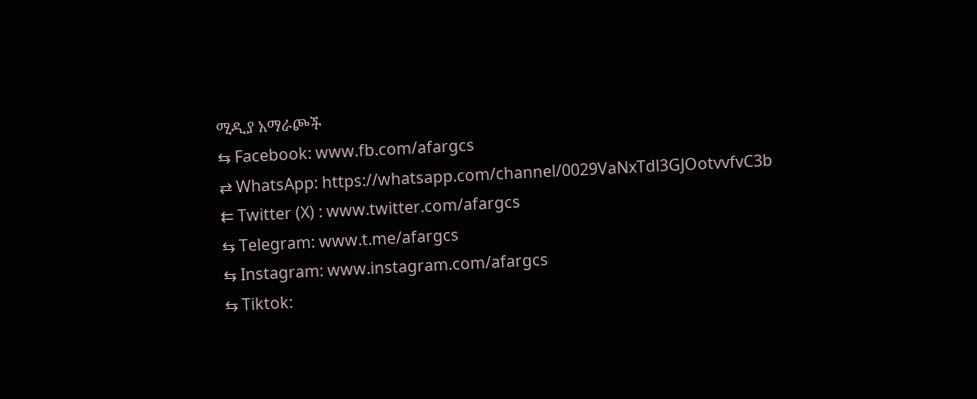ሚዲያ አማራጮች
⇆ Facebook: www.fb.com/afargcs
⇄ WhatsApp: https://whatsapp.com/channel/0029VaNxTdl3GJOotvvfvC3b
⇇ Twitter (X) : www.twitter.com/afargcs
⇆ Telegram: www.t.me/afargcs
⇆ Instagram: www.instagram.com/afargcs
⇆ Tiktok: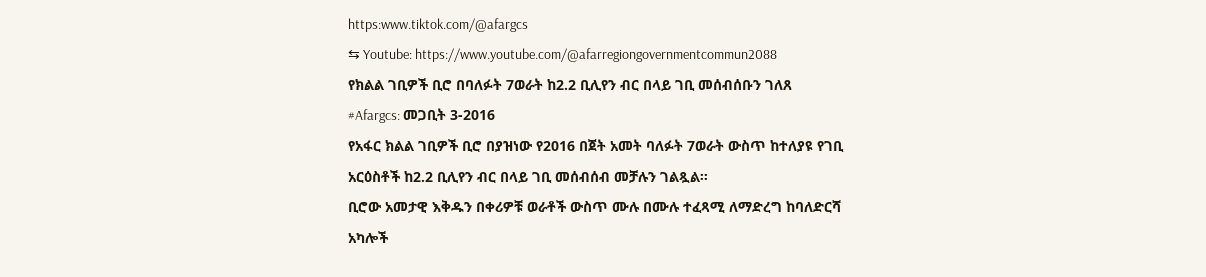https:www.tiktok.com/@afargcs
⇆ Youtube: https://www.youtube.com/@afarregiongovernmentcommun2088
የክልል ገቢዎች ቢሮ በባለፉት 7ወራት ከ2.2 ቢሊየን ብር በላይ ገቢ መሰብሰቡን ገለጸ
#Afargcs: መጋቢት 3-2016
የአፋር ክልል ገቢዎች ቢሮ በያዝነው የ2016 በጀት አመት ባለፉት 7ወራት ውስጥ ከተለያዩ የገቢ አርዕስቶች ከ2.2 ቢሊየን ብር በላይ ገቢ መሰብሰብ መቻሉን ገልጿል።
ቢሮው አመታዊ እቅዱን በቀሪዎቹ ወራቶች ውስጥ ሙሉ በሙሉ ተፈጻሚ ለማድረግ ከባለድርሻ አካሎች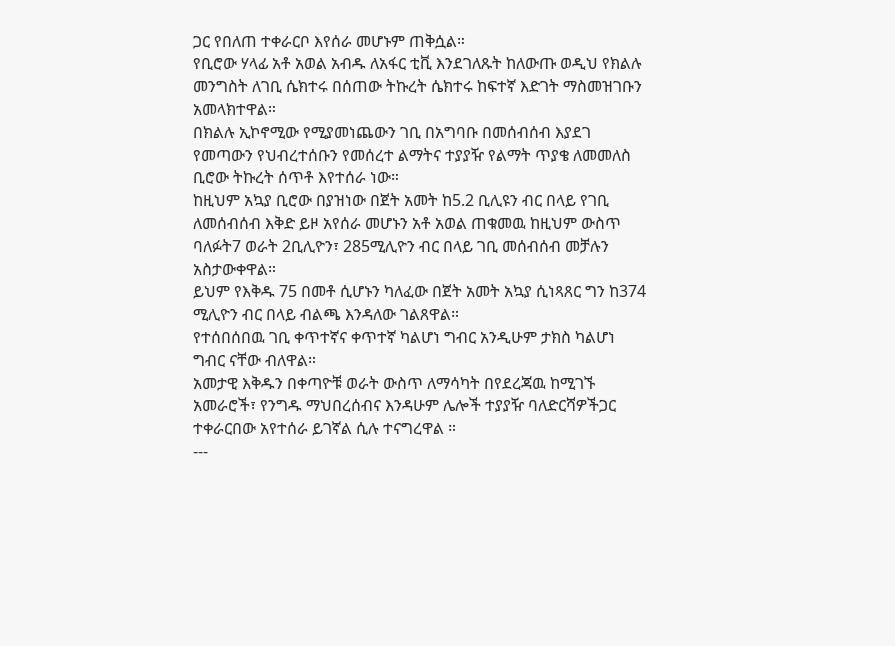ጋር የበለጠ ተቀራርቦ እየሰራ መሆኑም ጠቅሷል።
የቢሮው ሃላፊ አቶ አወል አብዱ ለአፋር ቲቪ እንደገለጹት ከለውጡ ወዲህ የክልሉ መንግስት ለገቢ ሴክተሩ በሰጠው ትኩረት ሴክተሩ ከፍተኛ እድገት ማስመዝገቡን አመላክተዋል።
በክልሉ ኢኮኖሚው የሚያመነጨውን ገቢ በአግባቡ በመሰብሰብ እያደገ የመጣውን የህብረተሰቡን የመሰረተ ልማትና ተያያዥ የልማት ጥያቄ ለመመለስ ቢሮው ትኩረት ሰጥቶ እየተሰራ ነው።
ከዚህም አኳያ ቢሮው በያዝነው በጀት አመት ከ5.2 ቢሊዩን ብር በላይ የገቢ ለመሰብሰብ እቅድ ይዞ አየሰራ መሆኑን አቶ አወል ጠቁመዉ ከዚህም ውስጥ ባለፉት7 ወራት 2ቢሊዮን፣ 285ሚሊዮን ብር በላይ ገቢ መሰብሰብ መቻሉን አስታውቀዋል።
ይህም የእቅዱ 75 በመቶ ሲሆኑን ካለፈው በጀት አመት አኳያ ሲነጻጸር ግን ከ374 ሚሊዮን ብር በላይ ብልጫ እንዳለው ገልጸዋል።
የተሰበሰበዉ ገቢ ቀጥተኛና ቀጥተኛ ካልሆነ ግብር አንዲሁም ታክስ ካልሆነ ግብር ናቸው ብለዋል።
አመታዊ እቅዱን በቀጣዮቹ ወራት ውስጥ ለማሳካት በየደረጃዉ ከሚገኙ አመራሮች፣ የንግዱ ማህበረሰብና እንዳሁም ሌሎች ተያያዥ ባለድርሻዎችጋር ተቀራርበው አየተሰራ ይገኛል ሲሉ ተናግረዋል ።
---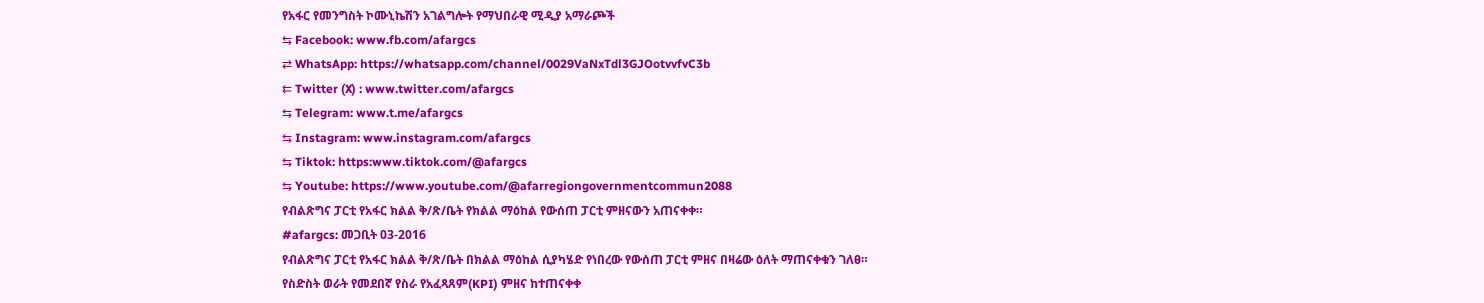የአፋር የመንግስት ኮሙኒኬሽን አገልግሎት የማህበራዊ ሚዲያ አማራጮች
⇆ Facebook: www.fb.com/afargcs
⇄ WhatsApp: https://whatsapp.com/channel/0029VaNxTdl3GJOotvvfvC3b
⇇ Twitter (X) : www.twitter.com/afargcs
⇆ Telegram: www.t.me/afargcs
⇆ Instagram: www.instagram.com/afargcs
⇆ Tiktok: https:www.tiktok.com/@afargcs
⇆ Youtube: https://www.youtube.com/@afarregiongovernmentcommun2088
የብልጽግና ፓርቲ የአፋር ክልል ቅ/ጽ/ቤት የክልል ማዕከል የውሰጠ ፓርቲ ምዘናውን አጠናቀቀ።
#afargcs: መጋቢት 03-2016
የብልጽግና ፓርቲ የአፋር ክልል ቅ/ጽ/ቤት በክልል ማዕከል ሲያካሄድ የነበረው የውሰጠ ፓርቲ ምዘና በዛሬው ዕለት ማጠናቀቁን ገለፀ።
የስድስት ወራት የመደበኛ የስራ የአፈጻጸም(KPI) ምዘና ከተጠናቀቀ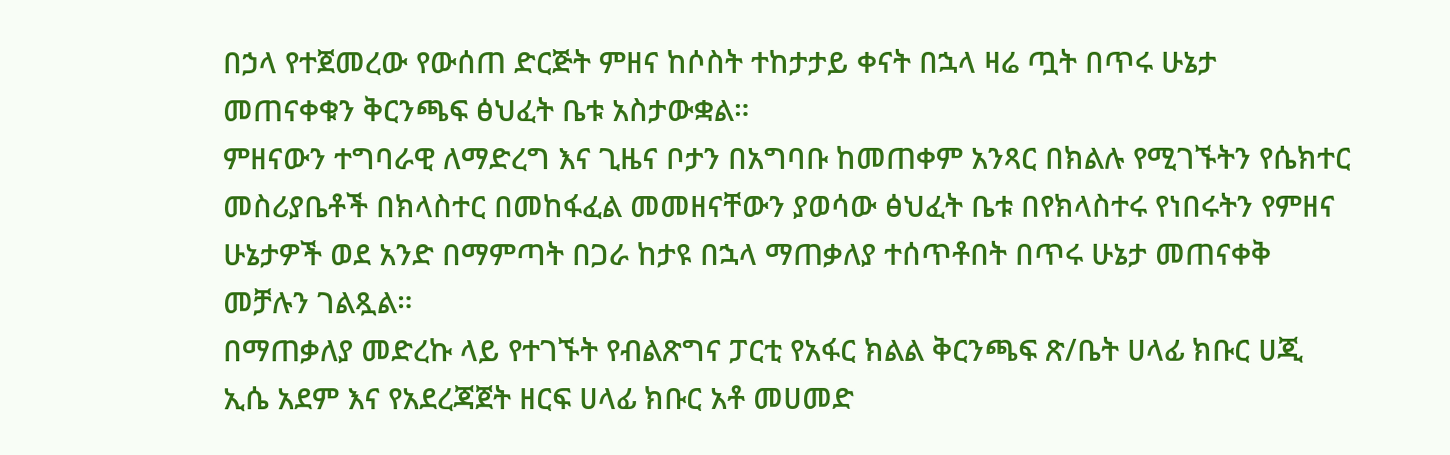በኃላ የተጀመረው የውሰጠ ድርጅት ምዘና ከሶስት ተከታታይ ቀናት በኋላ ዛሬ ጧት በጥሩ ሁኔታ መጠናቀቁን ቅርንጫፍ ፅህፈት ቤቱ አስታውቋል።
ምዘናውን ተግባራዊ ለማድረግ እና ጊዜና ቦታን በአግባቡ ከመጠቀም አንጻር በክልሉ የሚገኙትን የሴክተር መስሪያቤቶች በክላስተር በመከፋፈል መመዘናቸውን ያወሳው ፅህፈት ቤቱ በየክላስተሩ የነበሩትን የምዘና ሁኔታዎች ወደ አንድ በማምጣት በጋራ ከታዩ በኋላ ማጠቃለያ ተሰጥቶበት በጥሩ ሁኔታ መጠናቀቅ መቻሉን ገልጿል።
በማጠቃለያ መድረኩ ላይ የተገኙት የብልጽግና ፓርቲ የአፋር ክልል ቅርንጫፍ ጽ/ቤት ሀላፊ ክቡር ሀጂ ኢሴ አደም እና የአደረጃጀት ዘርፍ ሀላፊ ክቡር አቶ መሀመድ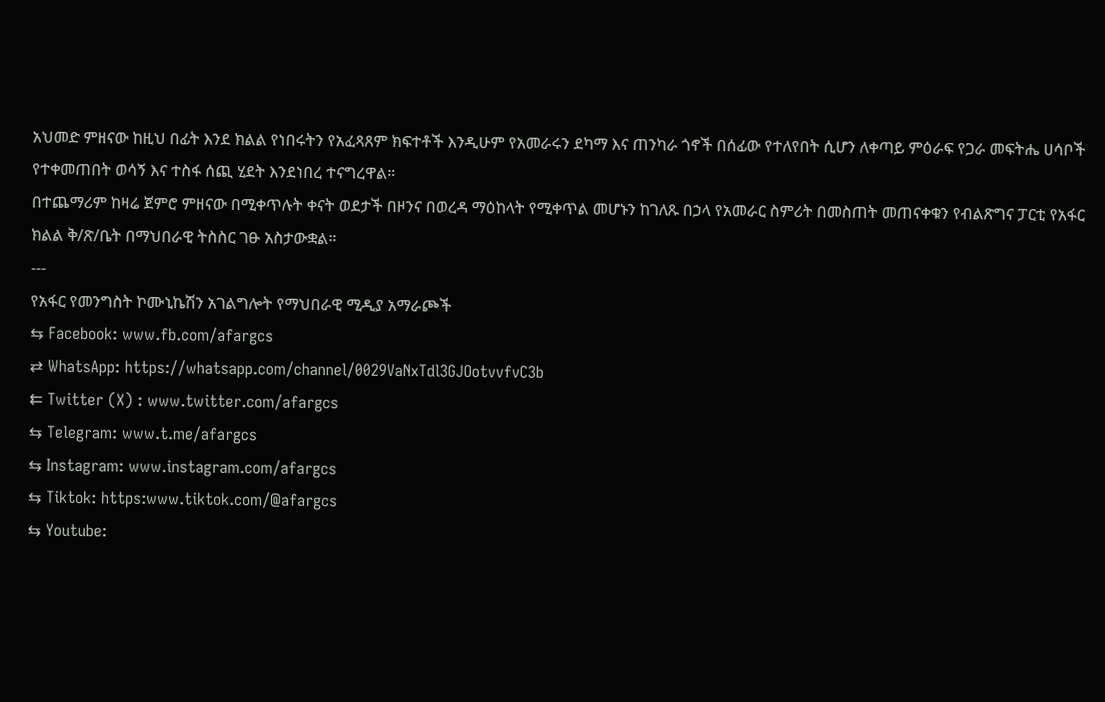አህመድ ምዘናው ከዚህ በፊት እንደ ክልል የነበሩትን የአፈጻጸም ክፍተቶች እንዲሁም የአመራሩን ደካማ እና ጠንካራ ጎኖች በሰፊው የተለየበት ሲሆን ለቀጣይ ምዕራፍ የጋራ መፍትሔ ሀሳቦች የተቀመጠበት ወሳኝ እና ተስፋ ሰጪ ሂደት እንደነበረ ተናግረዋል።
በተጨማሪም ከዛሬ ጀምሮ ምዘናው በሚቀጥሉት ቀናት ወደታች በዞንና በወረዳ ማዕከላት የሚቀጥል መሆኑን ከገለጹ በኃላ የአመራር ስምሪት በመስጠት መጠናቀቁን የብልጽግና ፓርቲ የአፋር ክልል ቅ/ጽ/ቤት በማህበራዊ ትስስር ገፁ አስታውቋል።
---
የአፋር የመንግስት ኮሙኒኬሽን አገልግሎት የማህበራዊ ሚዲያ አማራጮች
⇆ Facebook: www.fb.com/afargcs
⇄ WhatsApp: https://whatsapp.com/channel/0029VaNxTdl3GJOotvvfvC3b
⇇ Twitter (X) : www.twitter.com/afargcs
⇆ Telegram: www.t.me/afargcs
⇆ Instagram: www.instagram.com/afargcs
⇆ Tiktok: https:www.tiktok.com/@afargcs
⇆ Youtube: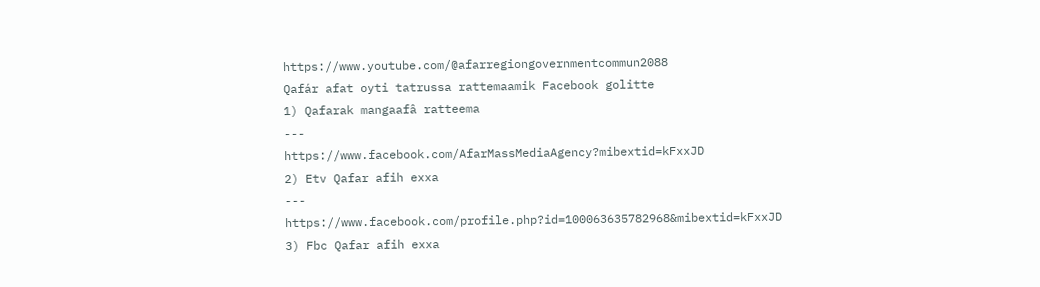https://www.youtube.com/@afarregiongovernmentcommun2088
Qafár afat oyti tatrussa rattemaamik Facebook golitte
1) Qafarak mangaafâ ratteema
---
https://www.facebook.com/AfarMassMediaAgency?mibextid=kFxxJD
2) Etv Qafar afih exxa
---
https://www.facebook.com/profile.php?id=100063635782968&mibextid=kFxxJD
3) Fbc Qafar afih exxa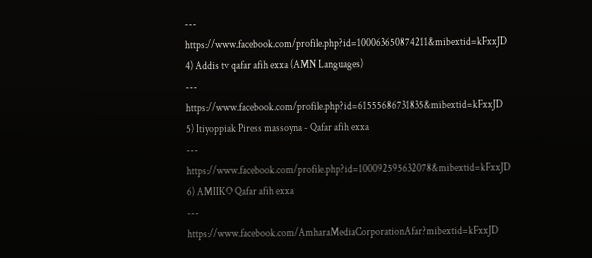---
https://www.facebook.com/profile.php?id=100063650874211&mibextid=kFxxJD
4) Addis tv qafar afih exxa (AMN Languages)
---
https://www.facebook.com/profile.php?id=61555686731835&mibextid=kFxxJD
5) Itiyoppiak Piress massoyna - Qafar afih exxa
---
https://www.facebook.com/profile.php?id=100092595632078&mibextid=kFxxJD
6) AMIIKO Qafar afih exxa
---
https://www.facebook.com/AmharaMediaCorporationAfar?mibextid=kFxxJD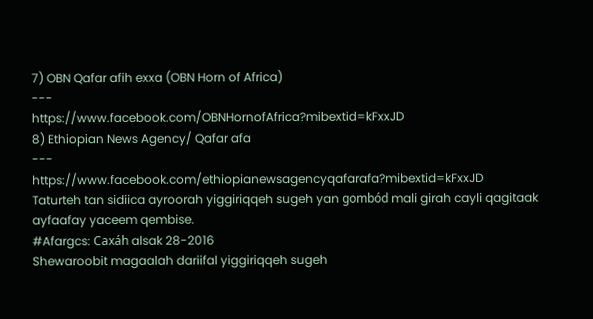7) OBN Qafar afih exxa (OBN Horn of Africa)
---
https://www.facebook.com/OBNHornofAfrica?mibextid=kFxxJD
8) Ethiopian News Agency/ Qafar afa
---
https://www.facebook.com/ethiopianewsagencyqafarafa?mibextid=kFxxJD
Taturteh tan sidiica ayroorah yiggiriqqeh sugeh yan gombód mali girah cayli qagitaak ayfaafay yaceem qembise.
#Afargcs: Caxáh alsak 28-2016
Shewaroobit magaalah dariifal yiggiriqqeh sugeh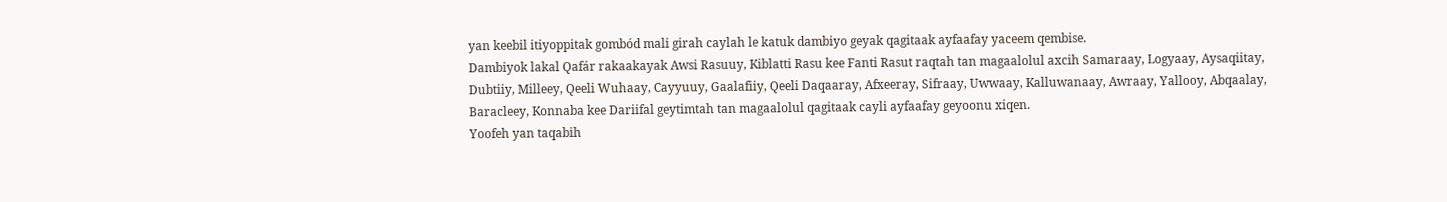yan keebil itiyoppitak gombód mali girah caylah le katuk dambiyo geyak qagitaak ayfaafay yaceem qembise.
Dambiyok lakal Qafár rakaakayak Awsi Rasuuy, Kiblatti Rasu kee Fanti Rasut raqtah tan magaalolul axcih Samaraay, Logyaay, Aysaqiitay, Dubtiiy, Milleey, Qeeli Wuhaay, Cayyuuy, Gaalafiiy, Qeeli Daqaaray, Afxeeray, Sifraay, Uwwaay, Kalluwanaay, Awraay, Yallooy, Abqaalay, Baracleey, Konnaba kee Dariifal geytimtah tan magaalolul qagitaak cayli ayfaafay geyoonu xiqen.
Yoofeh yan taqabih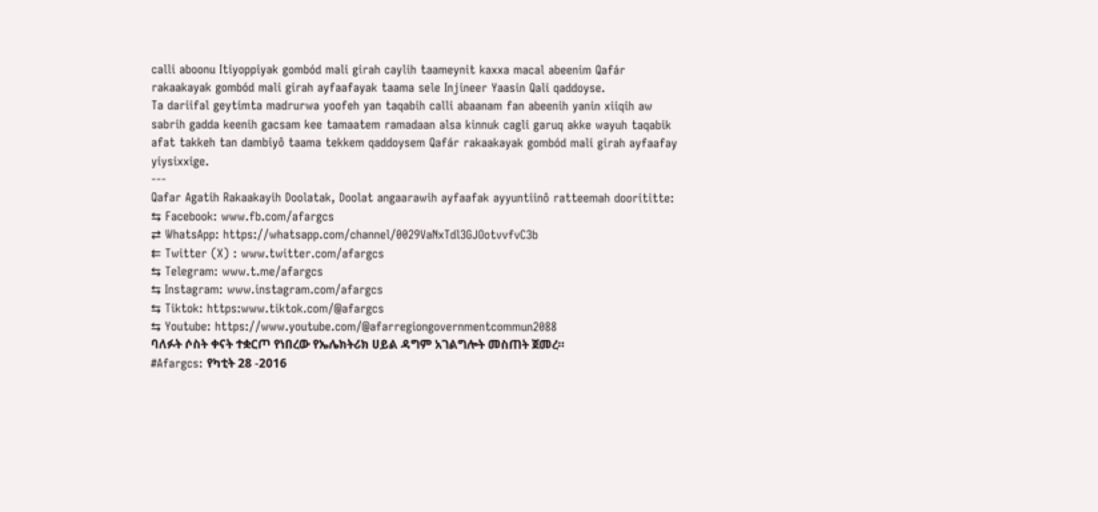calli aboonu Itiyoppiyak gombód mali girah caylih taameynit kaxxa macal abeenim Qafár rakaakayak gombód mali girah ayfaafayak taama sele Injineer Yaasin Qali qaddoyse.
Ta dariifal geytimta madrurwa yoofeh yan taqabih calli abaanam fan abeenih yanin xiiqih aw sabrih gadda keenih gacsam kee tamaatem ramadaan alsa kinnuk cagli garuq akke wayuh taqabik afat takkeh tan dambiyô taama tekkem qaddoysem Qafár rakaakayak gombód mali girah ayfaafay yiysixxige.
---
Qafar Agatih Rakaakayih Doolatak, Doolat angaarawih ayfaafak ayyuntiinô ratteemah doorititte:
⇆ Facebook: www.fb.com/afargcs
⇄ WhatsApp: https://whatsapp.com/channel/0029VaNxTdl3GJOotvvfvC3b
⇇ Twitter (X) : www.twitter.com/afargcs
⇆ Telegram: www.t.me/afargcs
⇆ Instagram: www.instagram.com/afargcs
⇆ Tiktok: https:www.tiktok.com/@afargcs
⇆ Youtube: https://www.youtube.com/@afarregiongovernmentcommun2088
ባለፉት ሶስት ቀናት ተቋርጦ የነበረው የኤሌክትሪክ ሀይል ዳግም አገልግሎት መስጠት ጀመረ።
#Afargcs: የካቲት 28 -2016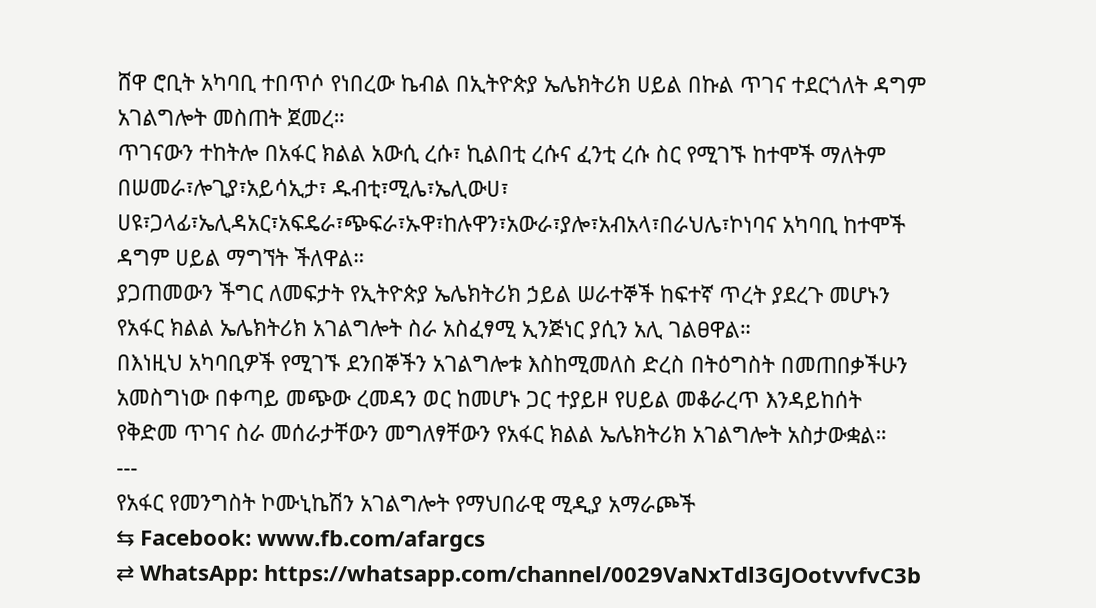ሸዋ ሮቢት አካባቢ ተበጥሶ የነበረው ኬብል በኢትዮጵያ ኤሌክትሪክ ሀይል በኩል ጥገና ተደርጎለት ዳግም አገልግሎት መስጠት ጀመረ።
ጥገናውን ተከትሎ በአፋር ክልል አውሲ ረሱ፣ ኪልበቲ ረሱና ፈንቲ ረሱ ስር የሚገኙ ከተሞች ማለትም በሠመራ፣ሎጊያ፣አይሳኢታ፣ ዱብቲ፣ሚሌ፣ኤሊውሀ፣ ሀዩ፣ጋላፊ፣ኤሊዳአር፣አፍዴራ፣ጭፍራ፣ኡዋ፣ከሉዋን፣አውራ፣ያሎ፣አብአላ፣በራህሌ፣ኮነባና አካባቢ ከተሞች ዳግም ሀይል ማግኘት ችለዋል።
ያጋጠመውን ችግር ለመፍታት የኢትዮጵያ ኤሌክትሪክ ኃይል ሠራተኞች ከፍተኛ ጥረት ያደረጉ መሆኑን የአፋር ክልል ኤሌክትሪክ አገልግሎት ስራ አስፈፃሚ ኢንጅነር ያሲን አሊ ገልፀዋል።
በእነዚህ አካባቢዎች የሚገኙ ደንበኞችን አገልግሎቱ እስከሚመለስ ድረስ በትዕግስት በመጠበቃችሁን አመስግነው በቀጣይ መጭው ረመዳን ወር ከመሆኑ ጋር ተያይዞ የሀይል መቆራረጥ እንዳይከሰት የቅድመ ጥገና ስራ መሰራታቸውን መግለፃቸውን የአፋር ክልል ኤሌክትሪክ አገልግሎት አስታውቋል።
---
የአፋር የመንግስት ኮሙኒኬሽን አገልግሎት የማህበራዊ ሚዲያ አማራጮች
⇆ Facebook: www.fb.com/afargcs
⇄ WhatsApp: https://whatsapp.com/channel/0029VaNxTdl3GJOotvvfvC3b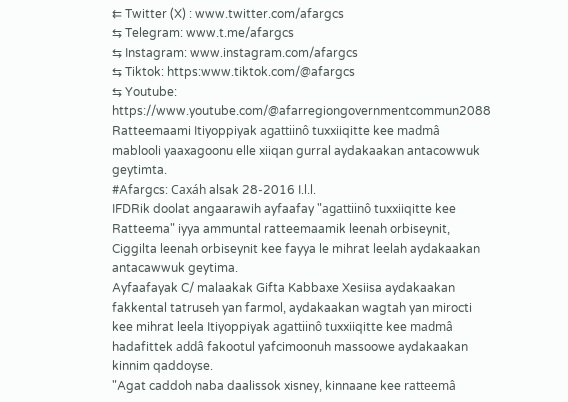⇇ Twitter (X) : www.twitter.com/afargcs
⇆ Telegram: www.t.me/afargcs
⇆ Instagram: www.instagram.com/afargcs
⇆ Tiktok: https:www.tiktok.com/@afargcs
⇆ Youtube: https://www.youtube.com/@afarregiongovernmentcommun2088
Ratteemaami Itiyoppiyak agattiinô tuxxiiqitte kee madmâ mablooli yaaxagoonu elle xiiqan gurral aydakaakan antacowwuk geytimta.
#Afargcs: Caxáh alsak 28-2016 I.l.l.
IFDRik doolat angaarawih ayfaafay "agattiinô tuxxiiqitte kee Ratteema" iyya ammuntal ratteemaamik leenah orbiseynit, Ciggilta leenah orbiseynit kee fayya le mihrat leelah aydakaakan antacawwuk geytima.
Ayfaafayak C/ malaakak Gifta Kabbaxe Xesiisa aydakaakan fakkental tatruseh yan farmol, aydakaakan wagtah yan mirocti kee mihrat leela Itiyoppiyak agattiinô tuxxiiqitte kee madmâ hadafittek addâ fakootul yafcimoonuh massoowe aydakaakan kinnim qaddoyse.
"Agat caddoh naba daalissok xisney, kinnaane kee ratteemâ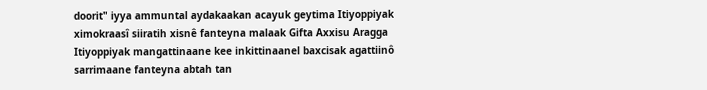doorit" iyya ammuntal aydakaakan acayuk geytima Itiyoppiyak ximokraasî siiratih xisnê fanteyna malaak Gifta Axxisu Aragga Itiyoppiyak mangattinaane kee inkittinaanel baxcisak agattiinô sarrimaane fanteyna abtah tan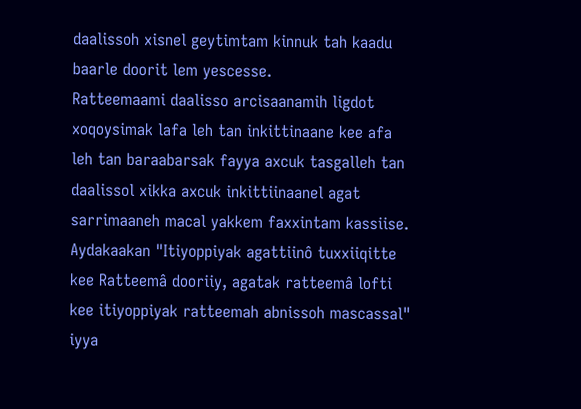daalissoh xisnel geytimtam kinnuk tah kaadu baarle doorit lem yescesse.
Ratteemaami daalisso arcisaanamih ligdot xoqoysimak lafa leh tan inkittinaane kee afa leh tan baraabarsak fayya axcuk tasgalleh tan daalissol xikka axcuk inkittiinaanel agat sarrimaaneh macal yakkem faxxintam kassiise.
Aydakaakan "Itiyoppiyak agattiinô tuxxiiqitte kee Ratteemâ dooriiy, agatak ratteemâ lofti kee itiyoppiyak ratteemah abnissoh mascassal" iyya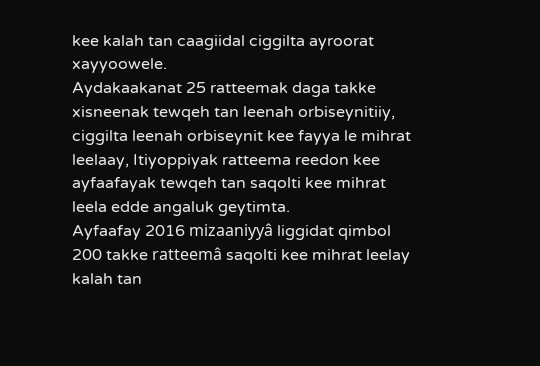kee kalah tan caagiidal ciggilta ayroorat xayyoowele.
Aydakaakanat 25 ratteemak daga takke xisneenak tewqeh tan leenah orbiseynitiiy, ciggilta leenah orbiseynit kee fayya le mihrat leelaay, Itiyoppiyak ratteema reedon kee ayfaafayak tewqeh tan saqolti kee mihrat leela edde angaluk geytimta.
Ayfaafay 2016 mizaaniyyâ liggidat qimbol 200 takke ratteemâ saqolti kee mihrat leelay kalah tan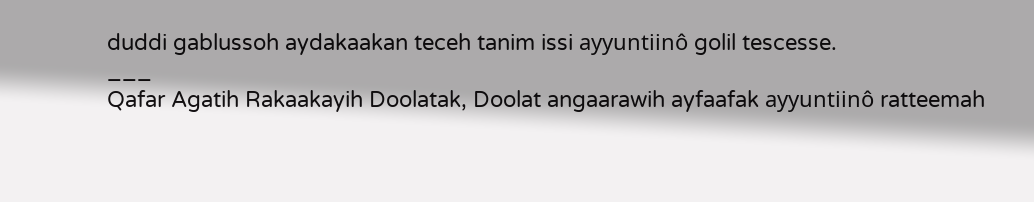duddi gablussoh aydakaakan teceh tanim issi ayyuntiinô golil tescesse.
___
Qafar Agatih Rakaakayih Doolatak, Doolat angaarawih ayfaafak ayyuntiinô ratteemah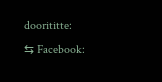doorititte:
⇆ Facebook: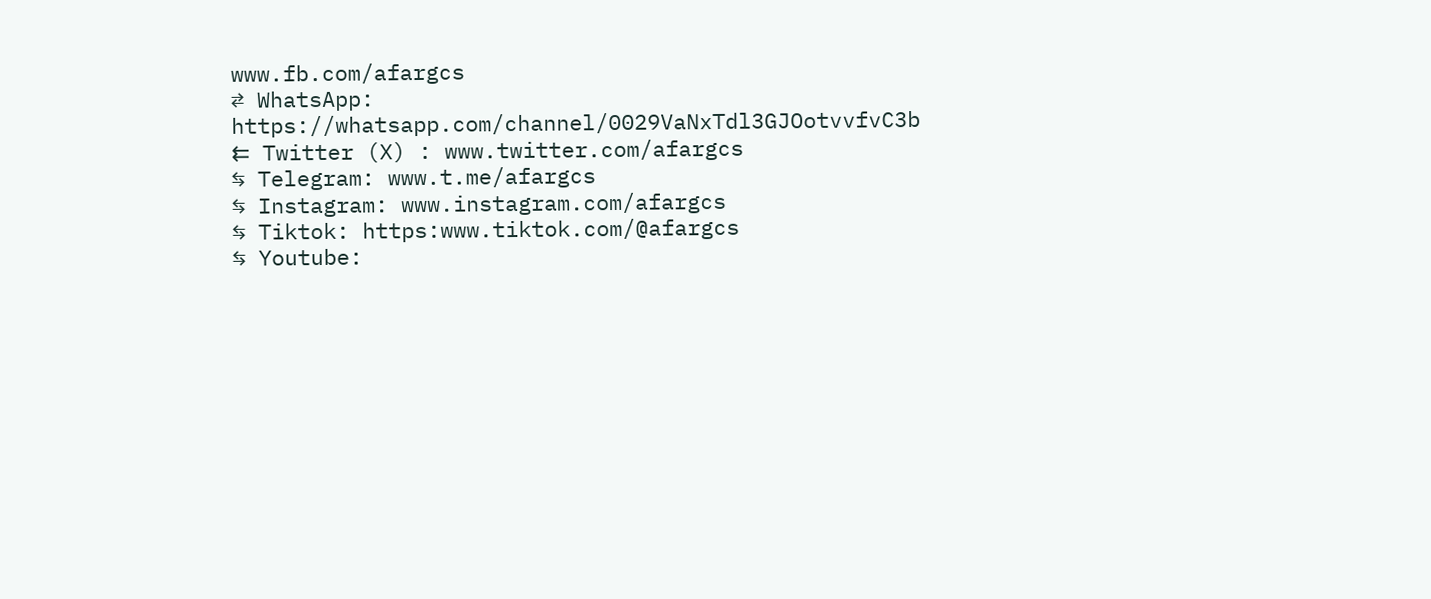www.fb.com/afargcs
⇄ WhatsApp: https://whatsapp.com/channel/0029VaNxTdl3GJOotvvfvC3b
⇇ Twitter (X) : www.twitter.com/afargcs
⇆ Telegram: www.t.me/afargcs
⇆ Instagram: www.instagram.com/afargcs
⇆ Tiktok: https:www.tiktok.com/@afargcs
⇆ Youtube: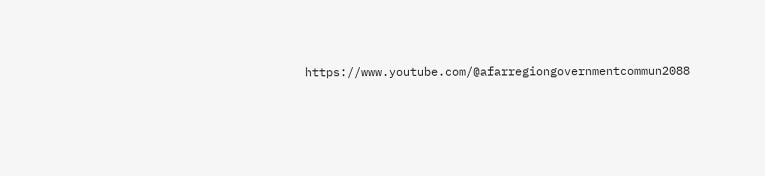https://www.youtube.com/@afarregiongovernmentcommun2088